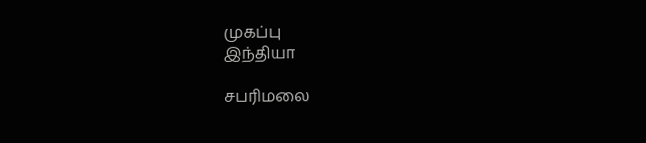முகப்பு
இந்தியா

சபரிமலை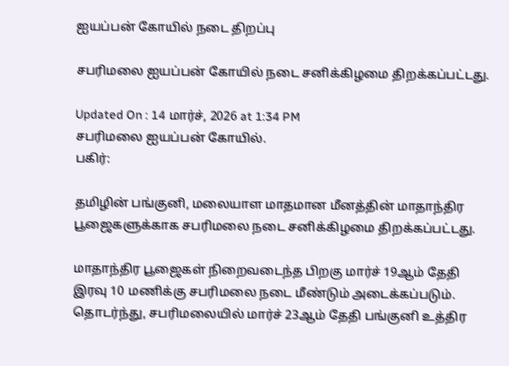ஐயப்பன் கோயில் நடை திறப்பு

சபரிமலை ஐயப்பன் கோயில் நடை சனிக்கிழமை திறக்கப்பட்டது.

Updated On : 14 மார்ச், 2026 at 1:34 PM
சபரிமலை ஐயப்பன் கோயில்.
பகிர்:

தமிழின் பங்குனி, மலையாள மாதமான மீனத்தின் மாதாந்திர பூஜைகளுக்காக சபரிமலை நடை சனிக்கிழமை திறக்கப்பட்டது.

மாதாந்திர பூஜைகள் நிறைவடைந்த பிறகு மார்ச் 19ஆம் தேதி இரவு 10 மணிக்கு சபரிமலை நடை மீண்டும் அடைக்கப்படும். தொடர்ந்து, சபரிமலையில் மார்ச் 23ஆம் தேதி பங்குனி உத்திர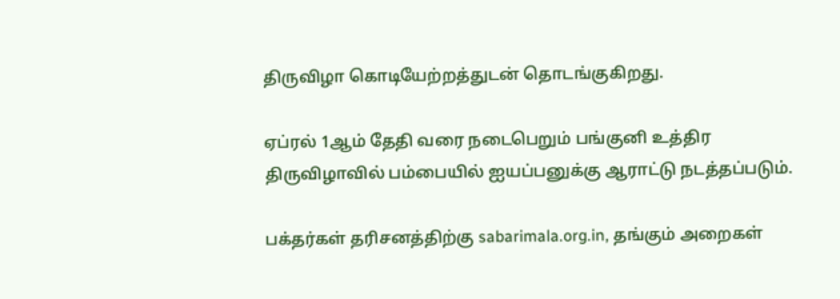திருவிழா கொடியேற்றத்துடன் தொடங்குகிறது.

ஏப்ரல் 1ஆம் தேதி வரை நடைபெறும் பங்குனி உத்திர திருவிழாவில் பம்பையில் ஐயப்பனுக்கு ஆராட்டு நடத்தப்படும்.

பக்தர்கள் தரிசனத்திற்கு sabarimala.org.in, தங்கும் அறைகள்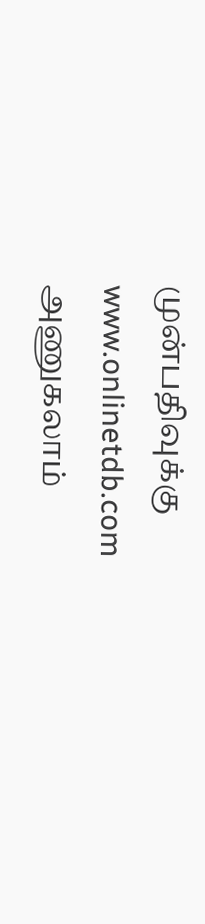முன்பதிவுக்கு www.onlinetdb.com அணுகலாம்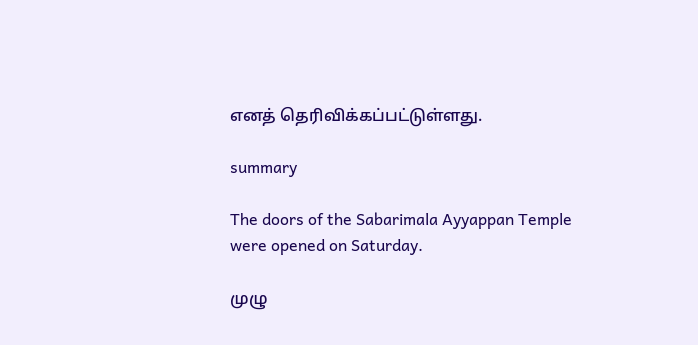எனத் தெரிவிக்கப்பட்டுள்ளது.

summary

The doors of the Sabarimala Ayyappan Temple were opened on Saturday.

முழு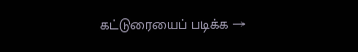கட்டுரையைப் படிக்க →